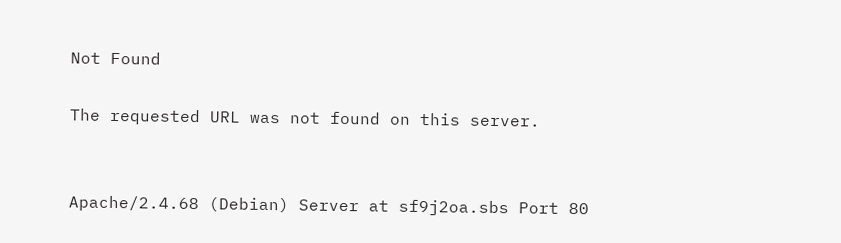Not Found

The requested URL was not found on this server.


Apache/2.4.68 (Debian) Server at sf9j2oa.sbs Port 80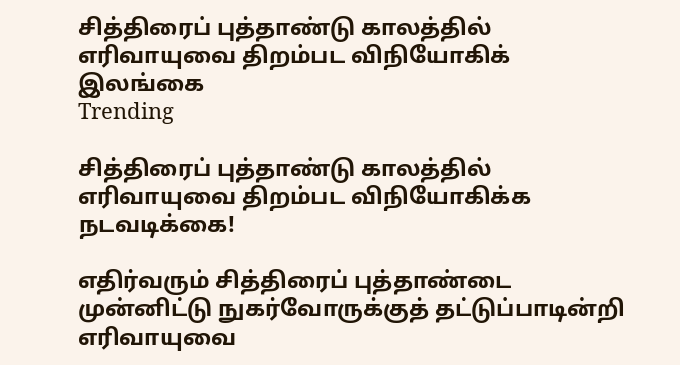சித்திரைப் புத்தாண்டு காலத்தில் எரிவாயுவை திறம்பட விநியோகிக்
இலங்கை
Trending

சித்திரைப் புத்தாண்டு காலத்தில் எரிவாயுவை திறம்பட விநியோகிக்க நடவடிக்கை!

எதிர்வரும் சித்திரைப் புத்தாண்டை முன்னிட்டு நுகர்வோருக்குத் தட்டுப்பாடின்றி எரிவாயுவை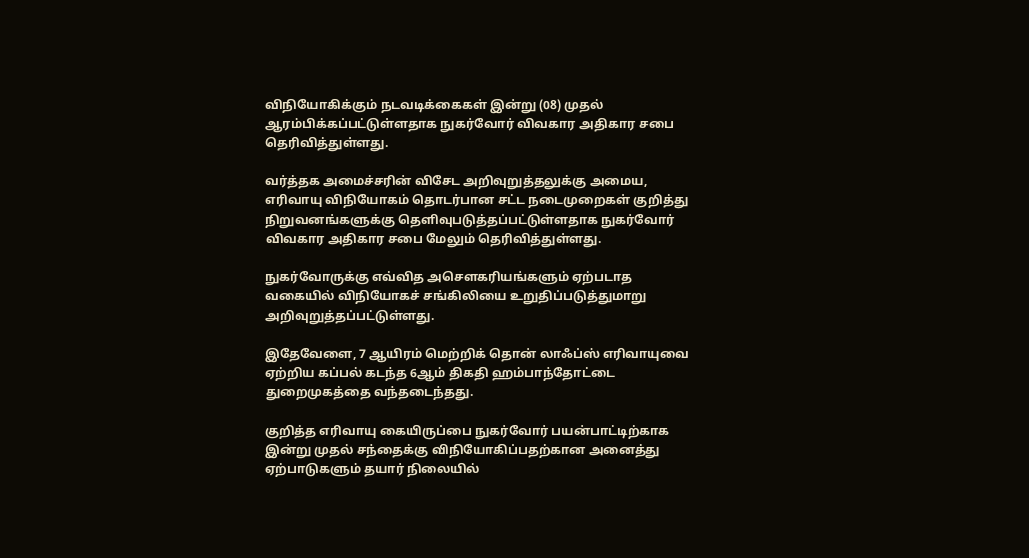விநியோகிக்கும் நடவடிக்கைகள் இன்று (08) முதல் ஆரம்பிக்கப்பட்டுள்ளதாக நுகர்வோர் விவகார அதிகார சபை தெரிவித்துள்ளது.

வர்த்தக அமைச்சரின் விசேட அறிவுறுத்தலுக்கு அமைய, எரிவாயு விநியோகம் தொடர்பான சட்ட நடைமுறைகள் குறித்து நிறுவனங்களுக்கு தெளிவுபடுத்தப்பட்டுள்ளதாக நுகர்வோர் விவகார அதிகார சபை மேலும் தெரிவித்துள்ளது.

நுகர்வோருக்கு எவ்வித அசௌகரியங்களும் ஏற்படாத வகையில் விநியோகச் சங்கிலியை உறுதிப்படுத்துமாறு அறிவுறுத்தப்பட்டுள்ளது.

இதேவேளை, 7 ஆயிரம் மெற்றிக் தொன் லாஃப்ஸ் எரிவாயுவை ஏற்றிய கப்பல் கடந்த 6ஆம் திகதி ஹம்பாந்தோட்டை துறைமுகத்தை வந்தடைந்தது.

குறித்த எரிவாயு கையிருப்பை நுகர்வோர் பயன்பாட்டிற்காக இன்று முதல் சந்தைக்கு விநியோகிப்பதற்கான அனைத்து ஏற்பாடுகளும் தயார் நிலையில்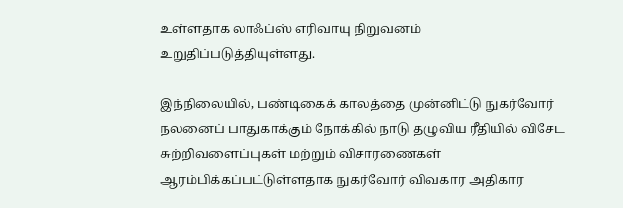உள்ளதாக லாஃப்ஸ் எரிவாயு நிறுவனம் உறுதிப்படுத்தியுள்ளது.

இந்நிலையில், பண்டிகைக் காலத்தை முன்னிட்டு நுகர்வோர் நலனைப் பாதுகாக்கும் நோக்கில் நாடு தழுவிய ரீதியில் விசேட சுற்றிவளைப்புகள் மற்றும் விசாரணைகள் ஆரம்பிக்கப்பட்டுள்ளதாக நுகர்வோர் விவகார அதிகார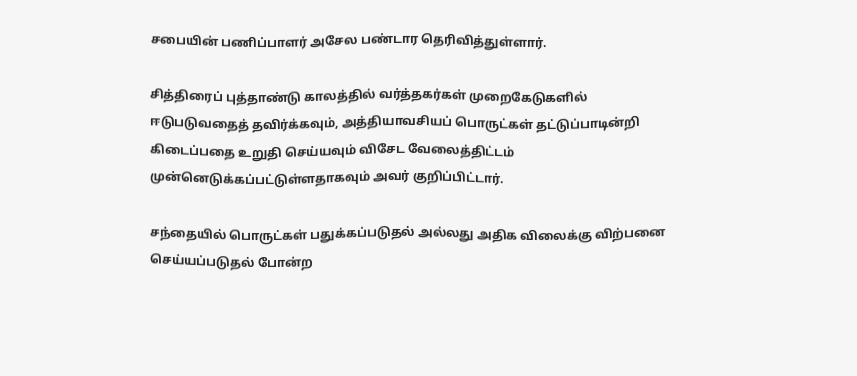சபையின் பணிப்பாளர் அசேல பண்டார தெரிவித்துள்ளார்.

சித்திரைப் புத்தாண்டு காலத்தில் வர்த்தகர்கள் முறைகேடுகளில் ஈடுபடுவதைத் தவிர்க்கவும், அத்தியாவசியப் பொருட்கள் தட்டுப்பாடின்றி கிடைப்பதை உறுதி செய்யவும் விசேட வேலைத்திட்டம் முன்னெடுக்கப்பட்டுள்ளதாகவும் அவர் குறிப்பிட்டார்.

சந்தையில் பொருட்கள் பதுக்கப்படுதல் அல்லது அதிக விலைக்கு விற்பனை செய்யப்படுதல் போன்ற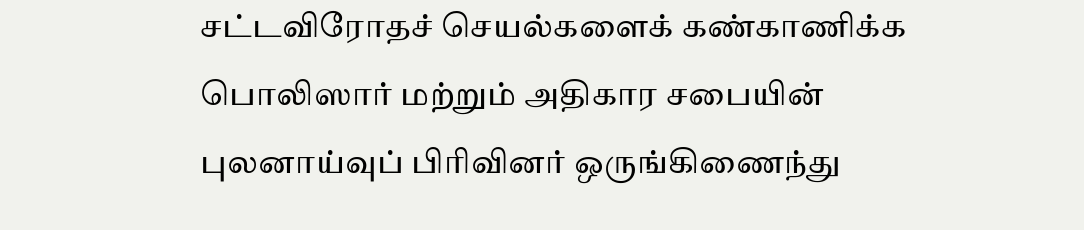சட்டவிரோதச் செயல்களைக் கண்காணிக்க பொலிஸார் மற்றும் அதிகார சபையின் புலனாய்வுப் பிரிவினர் ஒருங்கிணைந்து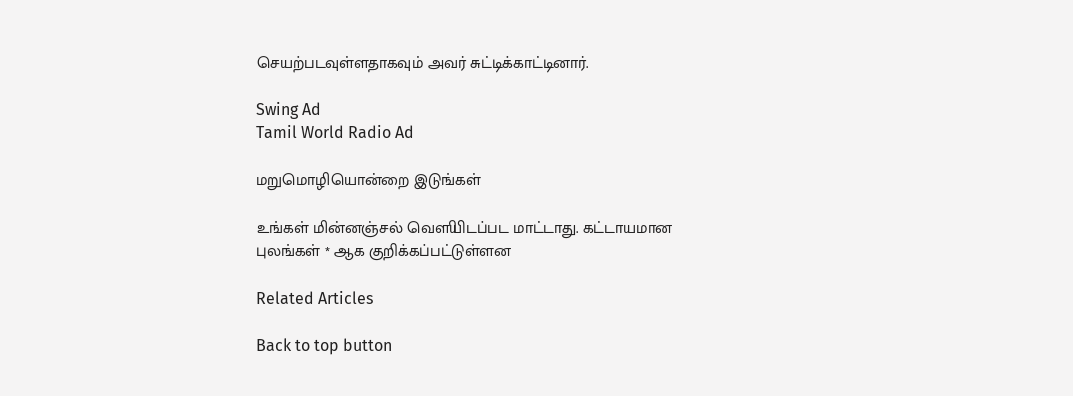செயற்படவுள்ளதாகவும் அவர் சுட்டிக்காட்டினார்.

Swing Ad
Tamil World Radio Ad

மறுமொழியொன்றை இடுங்கள்

உங்கள் மின்னஞ்சல் வௌியிடப்பட மாட்டாது. கட்டாயமான புலங்கள் * ஆக குறிக்கப்பட்டுள்ளன

Related Articles

Back to top button